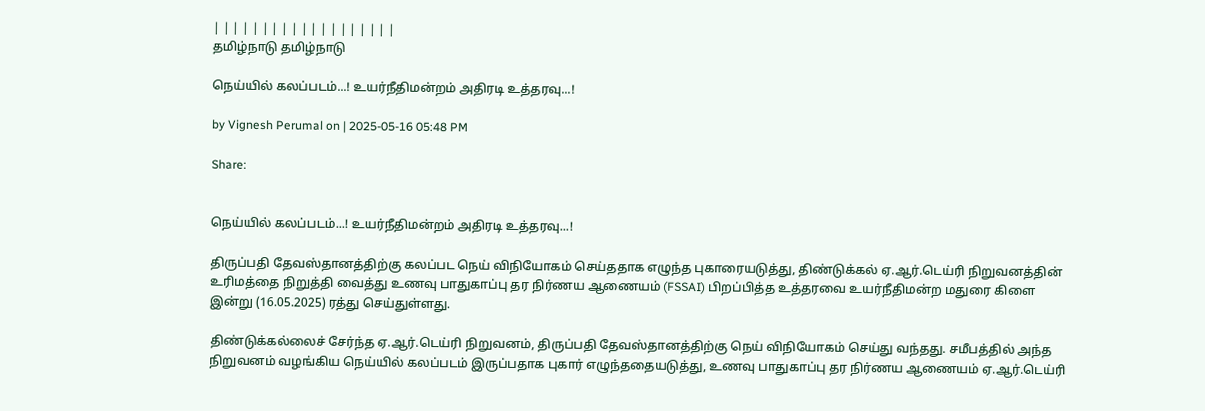| | | | | | | | | | | | | | | | | | |
தமிழ்நாடு தமிழ்நாடு

நெய்யில் கலப்படம்...! உயர்நீதிமன்றம் அதிரடி உத்தரவு...!

by Vignesh Perumal on | 2025-05-16 05:48 PM

Share:


நெய்யில் கலப்படம்...! உயர்நீதிமன்றம் அதிரடி உத்தரவு...!

திருப்பதி தேவஸ்தானத்திற்கு கலப்பட நெய் விநியோகம் செய்ததாக எழுந்த புகாரையடுத்து, திண்டுக்கல் ஏ.ஆர்.டெய்ரி நிறுவனத்தின் உரிமத்தை நிறுத்தி வைத்து உணவு பாதுகாப்பு தர நிர்ணய ஆணையம் (FSSAI) பிறப்பித்த உத்தரவை உயர்நீதிமன்ற மதுரை கிளை இன்று (16.05.2025) ரத்து செய்துள்ளது.

திண்டுக்கல்லைச் சேர்ந்த ஏ.ஆர்.டெய்ரி நிறுவனம், திருப்பதி தேவஸ்தானத்திற்கு நெய் விநியோகம் செய்து வந்தது. சமீபத்தில் அந்த நிறுவனம் வழங்கிய நெய்யில் கலப்படம் இருப்பதாக புகார் எழுந்ததையடுத்து, உணவு பாதுகாப்பு தர நிர்ணய ஆணையம் ஏ.ஆர்.டெய்ரி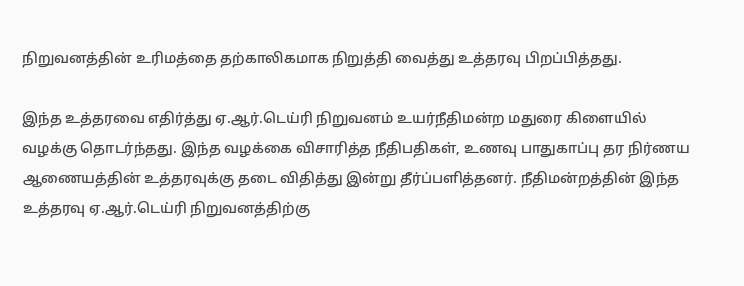நிறுவனத்தின் உரிமத்தை தற்காலிகமாக நிறுத்தி வைத்து உத்தரவு பிறப்பித்தது.

இந்த உத்தரவை எதிர்த்து ஏ.ஆர்.டெய்ரி நிறுவனம் உயர்நீதிமன்ற மதுரை கிளையில் வழக்கு தொடர்ந்தது. இந்த வழக்கை விசாரித்த நீதிபதிகள், உணவு பாதுகாப்பு தர நிர்ணய ஆணையத்தின் உத்தரவுக்கு தடை விதித்து இன்று தீர்ப்பளித்தனர். நீதிமன்றத்தின் இந்த உத்தரவு ஏ.ஆர்.டெய்ரி நிறுவனத்திற்கு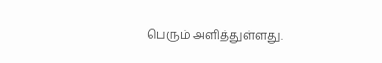பெரும் அளித்துள்ளது.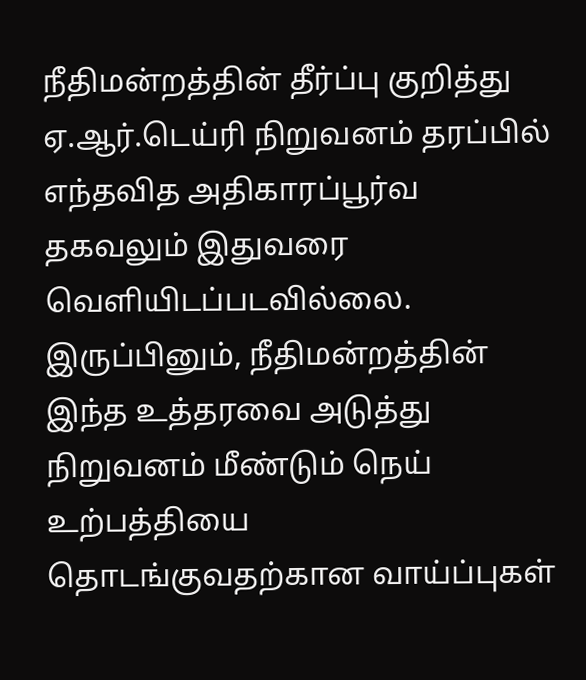நீதிமன்றத்தின் தீர்ப்பு குறித்து ஏ.ஆர்.டெய்ரி நிறுவனம் தரப்பில் எந்தவித அதிகாரப்பூர்வ தகவலும் இதுவரை வெளியிடப்படவில்லை. இருப்பினும், நீதிமன்றத்தின் இந்த உத்தரவை அடுத்து நிறுவனம் மீண்டும் நெய் உற்பத்தியை தொடங்குவதற்கான வாய்ப்புகள்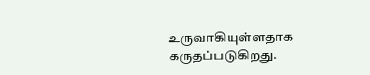உருவாகியுள்ளதாக கருதப்படுகிறது.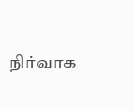நிர்வாக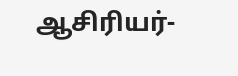ஆசிரியர்-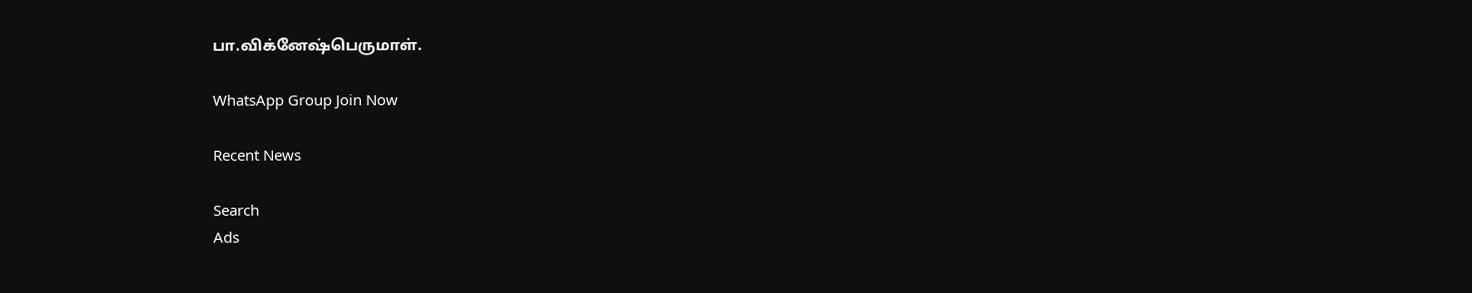பா.விக்னேஷ்பெருமாள்.

WhatsApp Group Join Now

Recent News

Search
Ads